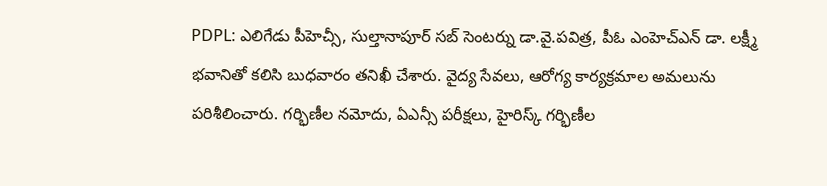PDPL: ఎలిగేడు పీహెచ్సీ, సుల్తానాపూర్ సబ్ సెంటర్ను డా.వై.పవిత్ర, పీఓ ఎంహెచ్ఎన్ డా. లక్ష్మీ భవానితో కలిసి బుధవారం తనిఖీ చేశారు. వైద్య సేవలు, ఆరోగ్య కార్యక్రమాల అమలును పరిశీలించారు. గర్భిణీల నమోదు, ఏఎన్సీ పరీక్షలు, హైరిస్క్ గర్భిణీల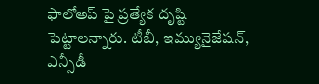ఫాలోఅప్ పై ప్రత్యేక దృష్టి పెట్టాలన్నారు. టీబీ, ఇమ్యునైజేషన్, ఎన్సీడీ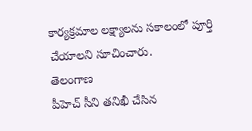కార్యక్రమాల లక్ష్యాలను సకాలంలో పూర్తి చేయాలని సూచించారు.
తెలంగాణ
పీహెచ్ సీని తనిఖీ చేసిన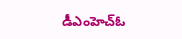డీఎంహెచ్ఓ